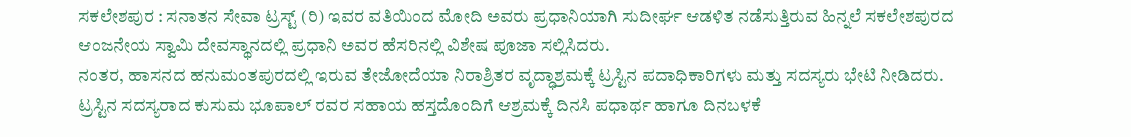ಸಕಲೇಶಪುರ : ಸನಾತನ ಸೇವಾ ಟ್ರಸ್ಟ್ (ರಿ) ಇವರ ವತಿಯಿಂದ ಮೋದಿ ಅವರು ಪ್ರಧಾನಿಯಾಗಿ ಸುದೀರ್ಘ ಆಡಳಿತ ನಡೆಸುತ್ತಿರುವ ಹಿನ್ನಲೆ ಸಕಲೇಶಪುರದ ಆಂಜನೇಯ ಸ್ವಾಮಿ ದೇವಸ್ಥಾನದಲ್ಲಿ ಪ್ರಧಾನಿ ಅವರ ಹೆಸರಿನಲ್ಲಿ ವಿಶೇಷ ಪೂಜಾ ಸಲ್ಲಿಸಿದರು.
ನಂತರ, ಹಾಸನದ ಹನುಮಂತಪುರದಲ್ಲಿ ಇರುವ ತೇಜೋದೆಯಾ ನಿರಾಶ್ರಿತರ ವೃದ್ಧಾಶ್ರಮಕ್ಕೆ ಟ್ರಸ್ಟಿನ ಪದಾಧಿಕಾರಿಗಳು ಮತ್ತು ಸದಸ್ಯರು ಭೇಟಿ ನೀಡಿದರು.
ಟ್ರಸ್ಟಿನ ಸದಸ್ಯರಾದ ಕುಸುಮ ಭೂಪಾಲ್ ರವರ ಸಹಾಯ ಹಸ್ತದೊಂದಿಗೆ ಆಶ್ರಮಕ್ಕೆ ದಿನಸಿ ಪಧಾರ್ಥ ಹಾಗೂ ದಿನಬಳಕೆ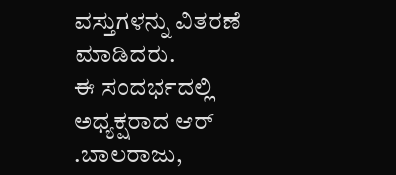ವಸ್ತುಗಳನ್ನು ವಿತರಣೆ ಮಾಡಿದರು.
ಈ ಸಂದರ್ಭದಲ್ಲಿ ಅಧ್ಯಕ್ಷರಾದ ಆರ್ .ಬಾಲರಾಜು,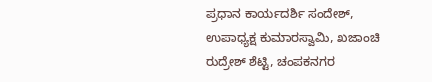ಪ್ರಧಾನ ಕಾರ್ಯದರ್ಶಿ ಸಂದೇಶ್, ಉಪಾಧ್ಯಕ್ಷ ಕುಮಾರಸ್ವಾಮಿ, ಖಜಾಂಚಿ ರುದ್ರೇಶ್ ಶೆಟ್ಟಿ, ಚಂಪಕನಗರ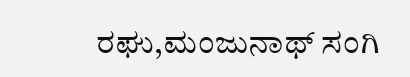ರಘು,ಮಂಜುನಾಥ್ ಸಂಗಿ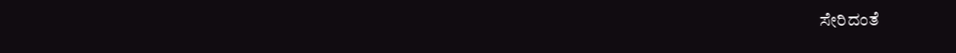ಸೇರಿದಂತೆ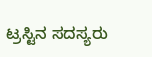ಟ್ರಸ್ಟಿನ ಸದಸ್ಯರು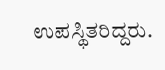ಉಪಸ್ಥಿತರಿದ್ದರು.